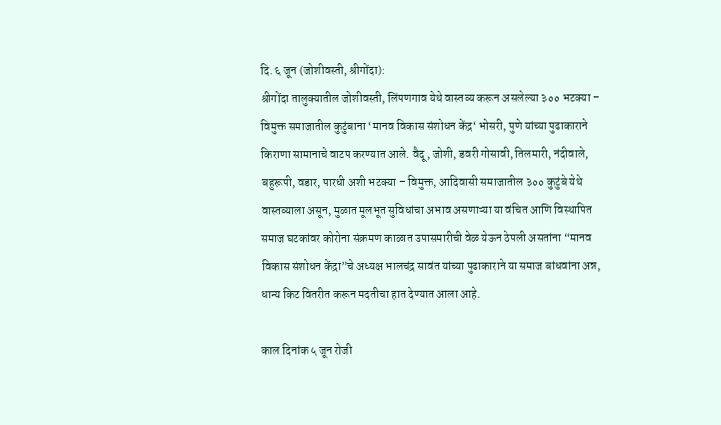दि. ६ जून (जोशीवस्ती, श्रीगोंदा):
श्रीगोंदा तालुक्यातील जोशीवस्ती, लिंपणगाव येथे वास्तव्य करून असलेल्या ३०० भटक्या – विमुक्त समाजातील कुटुंबाना ‘मानव विकास संशोधन केंद्र‘ भोसरी, पुणे यांच्या पुढाकाराने किराणा सामानाचे वाटप करण्यात आले. वैदू, जोशी, डवरी गोसावी, तिलमारी, नंदीवाले, बहुरूपी, वडार, पारधी अशी भटक्या – विमुक्त, आदिवासी समाजातील ३०० कुटुंबे येथे वास्तव्याला असून, मुळात मूलभूत सुविधांचा अभाव असणाऱ्या या वंचित आणि विस्थापित समाज घटकांवर कोरोना संक्रमण काळात उपासमारीची वेळ येऊन ठेपली असतांना “मानव विकास संशोधन केंद्रा”चे अध्यक्ष भालचंद्र सावंत यांच्या पुढाकाराने या समाज बांधवांना अन्न, धान्य किट वितरीत करून मदतीचा हात देण्यात आला आहे.

काल दिनांक ५ जून रोजी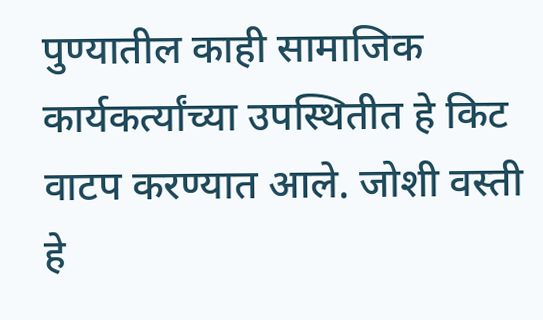पुण्यातील काही सामाजिक कार्यकर्त्यांच्या उपस्थितीत हे किट वाटप करण्यात आले. जोशी वस्ती हे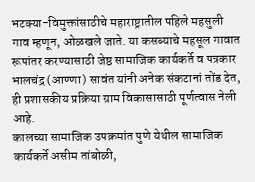भटक्या-विमुक्तांसाठीचे महाराष्ट्रातील पहिले महसुली गाव म्हणून, ओळखले जाते. या कसब्याचे महसूल गावात रूपांतर करण्यासाठी जेष्ठ सामाजिक कार्यकर्ते व पत्रकार भालचंद्र (आण्णा) सावंत यांनी अनेक संकटानां तोंड देत, ही प्रशासकीय प्रक्रिया ग्राम विकासासाठी पूर्णत्वास नेली आहे.
कालच्या सामाजिक उपक्रमांत पुणे येथील सामाजिक कार्यकर्ते असीम तांबोळी,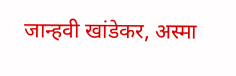जान्हवी खांडेकर, अस्मा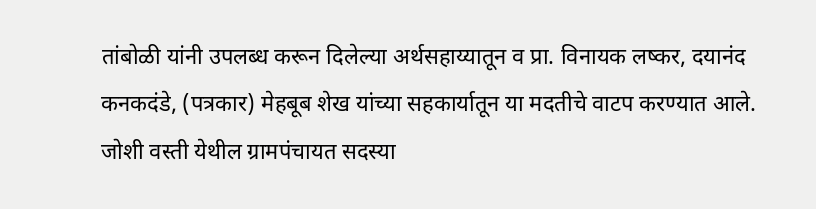तांबोळी यांनी उपलब्ध करून दिलेल्या अर्थसहाय्यातून व प्रा. विनायक लष्कर, दयानंद कनकदंडे, (पत्रकार) मेहबूब शेख यांच्या सहकार्यातून या मदतीचे वाटप करण्यात आले. जोशी वस्ती येथील ग्रामपंचायत सदस्या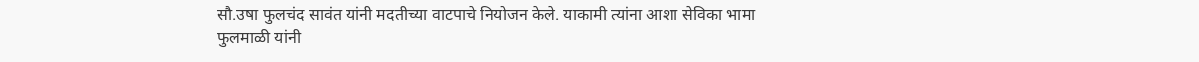सौ.उषा फुलचंद सावंत यांनी मदतीच्या वाटपाचे नियोजन केले. याकामी त्यांना आशा सेविका भामा फुलमाळी यांनी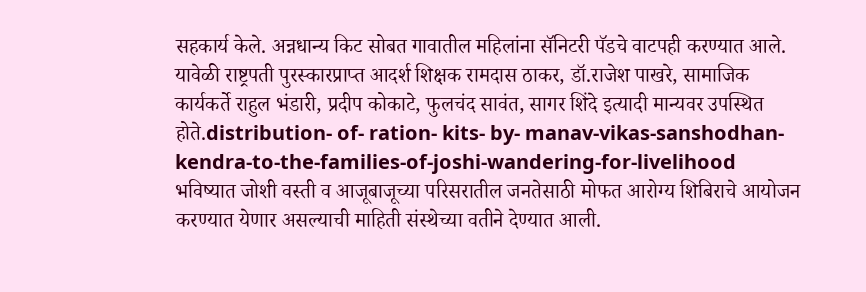सहकार्य केले. अन्नधान्य किट सोबत गावातील महिलांना सॅनिटरी पॅडचे वाटपही करण्यात आले.
यावेळी राष्ट्रपती पुरस्कारप्राप्त आदर्श शिक्षक रामदास ठाकर, डॉ.राजेश पाखरे, सामाजिक कार्यकर्ते राहुल भंडारी, प्रदीप कोकाटे, फुलचंद सावंत, सागर शिंदे इत्यादी मान्यवर उपस्थित होते.distribution- of- ration- kits- by- manav-vikas-sanshodhan-kendra-to-the-families-of-joshi-wandering-for-livelihood
भविष्यात जोशी वस्ती व आजूबाजूच्या परिसरातील जनतेसाठी मोफत आरोग्य शिबिराचे आयोजन करण्यात येणार असल्याची माहिती संस्थेच्या वतीने देण्यात आली.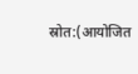स्रोत:(आयोजित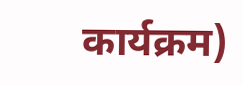कार्यक्रम)